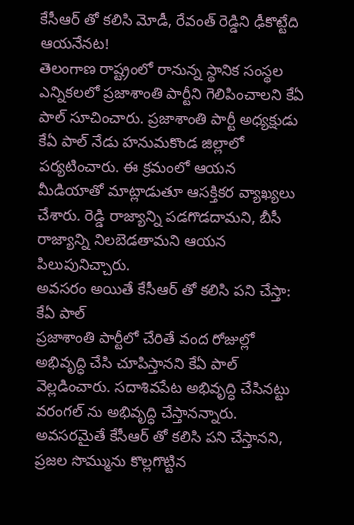కేసీఆర్ తో కలిసి మోడీ, రేవంత్ రెడ్డిని ఢీకొట్టేది ఆయనేనట!
తెలంగాణ రాష్ట్రంలో రానున్న స్థానిక సంస్థల ఎన్నికలలో ప్రజాశాంతి పార్టీని గెలిపించాలని కేఏ పాల్ సూచించారు. ప్రజాశాంతి పార్టీ అధ్యక్షుడు కేఏ పాల్ నేడు హనుమకొండ జిల్లాలో పర్యటించారు. ఈ క్రమంలో ఆయన మీడియాతో మాట్లాడుతూ ఆసక్తికర వ్యాఖ్యలు చేశారు. రెడ్డి రాజ్యాన్ని పడగొడదామని, బీసీ రాజ్యాన్ని నిలబెడతామని ఆయన పిలుపునిచ్చారు.
అవసరం అయితే కేసీఆర్ తో కలిసి పని చేస్తా: కేఏ పాల్
ప్రజాశాంతి పార్టీలో చేరితే వంద రోజుల్లో అభివృద్ధి చేసి చూపిస్తానని కేఏ పాల్ వెల్లడించారు. సదాశివపేట అభివృద్ధి చేసినట్టు వరంగల్ ను అభివృద్ధి చేస్తానన్నారు. అవసరమైతే కేసీఆర్ తో కలిసి పని చేస్తానని, ప్రజల సొమ్మును కొల్లగొట్టిన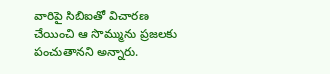వారిపై సిబిఐతో విచారణ చేయించి ఆ సొమ్మును ప్రజలకు పంచుతానని అన్నారు.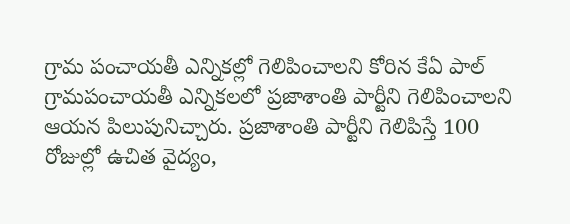గ్రామ పంచాయతీ ఎన్నికల్లో గెలిపించాలని కోరిన కేఏ పాల్
గ్రామపంచాయతీ ఎన్నికలలో ప్రజాశాంతి పార్టీని గెలిపించాలని ఆయన పిలుపునిచ్చారు. ప్రజాశాంతి పార్టీని గెలిపిస్తే 100 రోజుల్లో ఉచిత వైద్యం,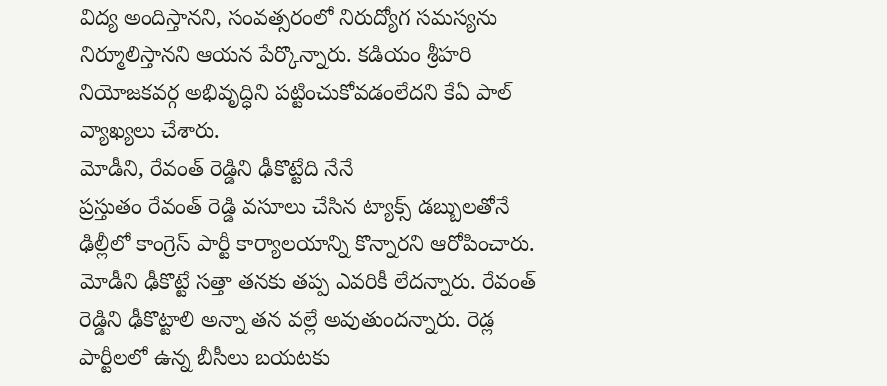విద్య అందిస్తానని, సంవత్సరంలో నిరుద్యోగ సమస్యను నిర్మూలిస్తానని ఆయన పేర్కొన్నారు. కడియం శ్రీహరి నియోజకవర్గ అభివృద్ధిని పట్టించుకోవడంలేదని కేఏ పాల్ వ్యాఖ్యలు చేశారు.
మోడీని, రేవంత్ రెడ్డిని ఢీకొట్టేది నేనే
ప్రస్తుతం రేవంత్ రెడ్డి వసూలు చేసిన ట్యాక్స్ డబ్బులతోనే ఢిల్లీలో కాంగ్రెస్ పార్టీ కార్యాలయాన్ని కొన్నారని ఆరోపించారు. మోడీని ఢీకొట్టే సత్తా తనకు తప్ప ఎవరికీ లేదన్నారు. రేవంత్ రెడ్డిని ఢీకొట్టాలి అన్నా తన వల్లే అవుతుందన్నారు. రెడ్ల పార్టీలలో ఉన్న బీసీలు బయటకు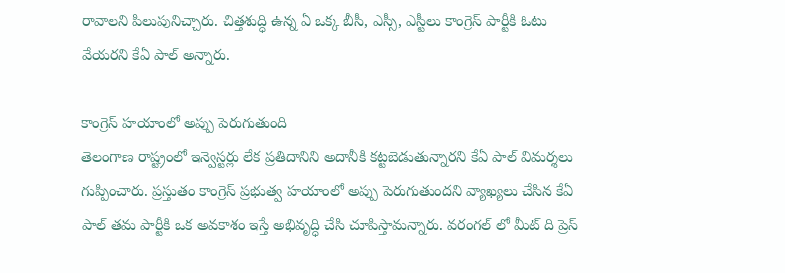రావాలని పిలుపునిచ్చారు. చిత్తశుద్ధి ఉన్న ఏ ఒక్క బీసీ, ఎస్సీ, ఎస్టీలు కాంగ్రెస్ పార్టీకి ఓటు వేయరని కేఏ పాల్ అన్నారు.

కాంగ్రెస్ హయాంలో అప్పు పెరుగుతుంది
తెలంగాణ రాష్ట్రంలో ఇన్వెస్టర్లు లేక ప్రతిదానిని అదానీకి కట్టబెడుతున్నారని కేఏ పాల్ విమర్శలు గుప్పించారు. ప్రస్తుతం కాంగ్రెస్ ప్రభుత్వ హయాంలో అప్పు పెరుగుతుందని వ్యాఖ్యలు చేసిన కేఏ పాల్ తమ పార్టీకి ఒక అవకాశం ఇస్తే అభివృద్ధి చేసి చూపిస్తామన్నారు. వరంగల్ లో మీట్ ది ప్రెస్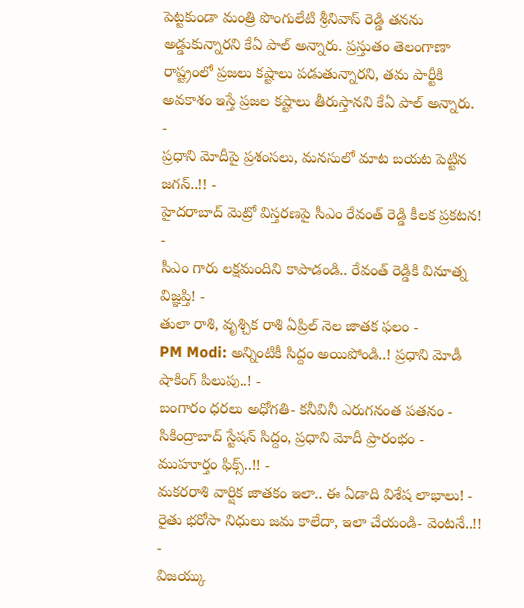పెట్టకుండా మంత్రి పొంగులేటి శ్రీనివాస్ రెడ్డి తనను అడ్డుకున్నారని కేఏ పాల్ అన్నారు. ప్రస్తుతం తెలంగాణా రాష్ట్రంలో ప్రజలు కష్టాలు పడుతున్నారని, తమ పార్టీకి అవకాశం ఇస్తే ప్రజల కష్టాలు తీరుస్తానని కేఏ పాల్ అన్నారు.
-
ప్రధాని మోదీపై ప్రశంసలు, మనసులో మాట బయట పెట్టిన జగన్..!! -
హైదరాబాద్ మెట్రో విస్తరణపై సీఎం రేవంత్ రెడ్డి కీలక ప్రకటన! -
సీఎం గారు లక్షమందిని కాపాడండి.. రేవంత్ రెడ్డికి వినూత్న విజ్ఞప్తి! -
తులా రాశి, వృశ్చిక రాశి ఏప్రిల్ నెల జాతక ఫలం -
PM Modi: అన్నింటికీ సిద్దం అయిపోండి..! ప్రధాని మోడీ షాకింగ్ పిలుపు..! -
బంగారం ధరలు అధోగతి- కనీవినీ ఎరుగనంత పతనం -
సికింద్రాబాద్ స్టేషన్ సిద్దం, ప్రధాని మోదీ ప్రారంభం - ముహూర్తం ఫిక్స్..!! -
మకరరాశి వార్షిక జాతకం ఇలా.. ఈ ఏడాది విశేష లాభాలు! -
రైతు భరోసా నిధులు జమ కాలేదా, ఇలా చేయండి- వెంటనే..!! -
విజయ్కు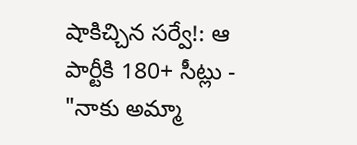షాకిచ్చిన సర్వే!: ఆ పార్టీకి 180+ సీట్లు -
"నాకు అమ్మా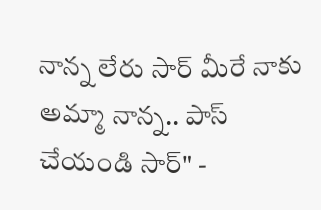నాన్న లేరు సార్ మీరే నాకు అమ్మా నాన్న.. పాస్ చేయండి సార్" -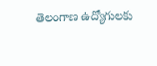తెలంగాణ ఉద్యోగులకు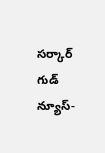సర్కార్ గుడ్ న్యూస్-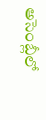అసెంబ్లీలో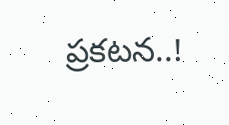ప్రకటన..!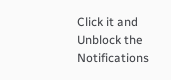Click it and Unblock the Notifications